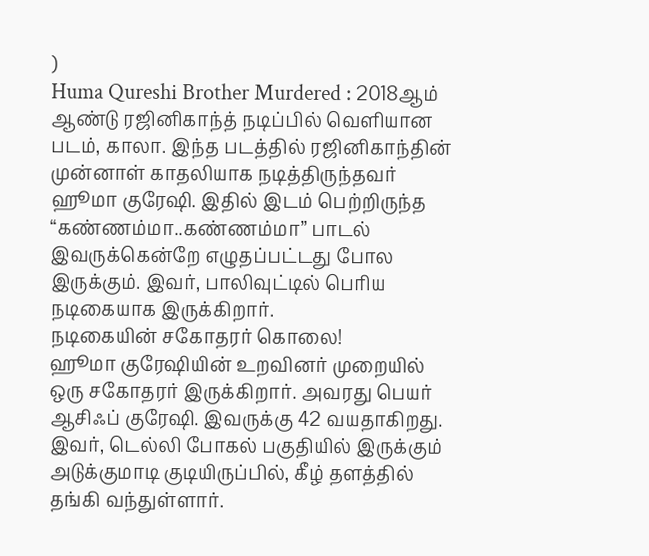)
Huma Qureshi Brother Murdered : 2018ஆம் ஆண்டு ரஜினிகாந்த் நடிப்பில் வெளியான படம், காலா. இந்த படத்தில் ரஜினிகாந்தின் முன்னாள் காதலியாக நடித்திருந்தவர் ஹூமா குரேஷி. இதில் இடம் பெற்றிருந்த “கண்ணம்மா..கண்ணம்மா” பாடல் இவருக்கென்றே எழுதப்பட்டது போல இருக்கும். இவர், பாலிவுட்டில் பெரிய நடிகையாக இருக்கிறார்.
நடிகையின் சகோதரர் கொலை!
ஹூமா குரேஷியின் உறவினர் முறையில் ஒரு சகோதரர் இருக்கிறார். அவரது பெயர் ஆசிஃப் குரேஷி. இவருக்கு 42 வயதாகிறது. இவர், டெல்லி போகல் பகுதியில் இருக்கும் அடுக்குமாடி குடியிருப்பில், கீழ் தளத்தில் தங்கி வந்துள்ளார்.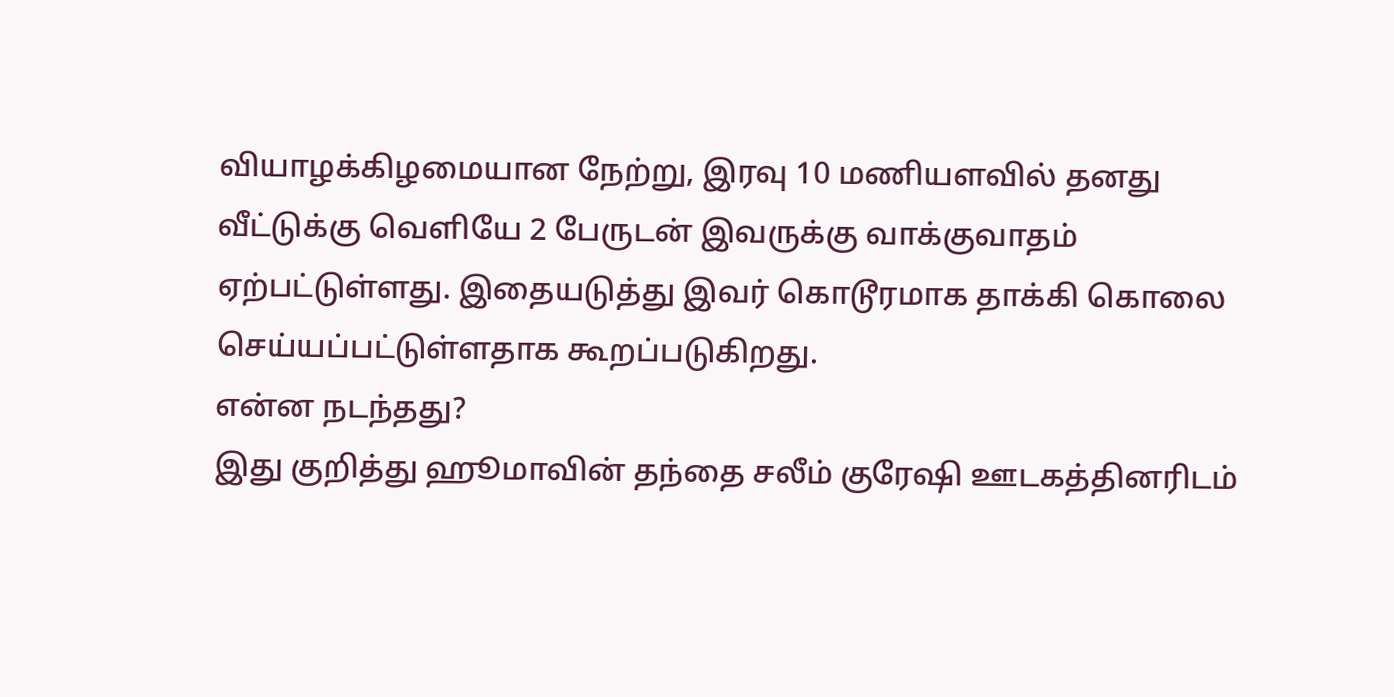வியாழக்கிழமையான நேற்று, இரவு 10 மணியளவில் தனது வீட்டுக்கு வெளியே 2 பேருடன் இவருக்கு வாக்குவாதம் ஏற்பட்டுள்ளது. இதையடுத்து இவர் கொடூரமாக தாக்கி கொலை செய்யப்பட்டுள்ளதாக கூறப்படுகிறது.
என்ன நடந்தது?
இது குறித்து ஹூமாவின் தந்தை சலீம் குரேஷி ஊடகத்தினரிடம்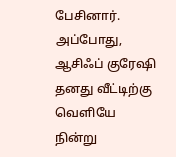பேசினார். அப்போது, ஆசிஃப் குரேஷி தனது வீட்டிற்கு வெளியே நின்று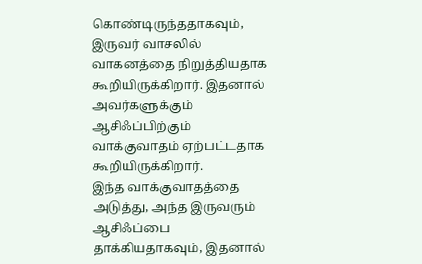கொண்டிருந்ததாகவும், இருவர் வாசலில் வாகனத்தை நிறுத்தியதாக கூறியிருக்கிறார். இதனால் அவர்களுக்கும் ஆசிஃப்பிற்கும் வாக்குவாதம் ஏற்பட்டதாக கூறியிருக்கிறார்.
இந்த வாக்குவாதத்தை அடுத்து, அந்த இருவரும் ஆசிஃப்பை தாக்கியதாகவும், இதனால்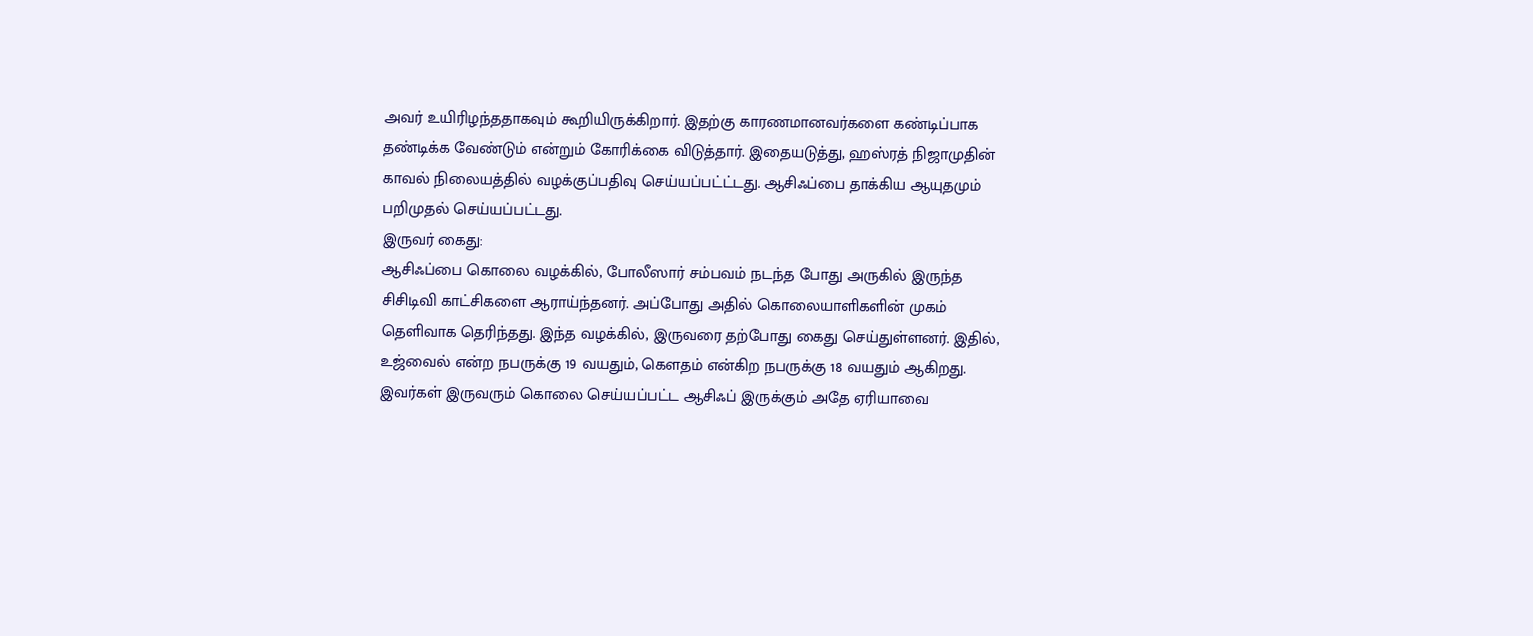அவர் உயிரிழந்ததாகவும் கூறியிருக்கிறார். இதற்கு காரணமானவர்களை கண்டிப்பாக தண்டிக்க வேண்டும் என்றும் கோரிக்கை விடுத்தார். இதையடுத்து, ஹஸ்ரத் நிஜாமுதின் காவல் நிலையத்தில் வழக்குப்பதிவு செய்யப்பட்ட்டது. ஆசிஃப்பை தாக்கிய ஆயுதமும் பறிமுதல் செய்யப்பட்டது.
இருவர் கைது:
ஆசிஃப்பை கொலை வழக்கில், போலீஸார் சம்பவம் நடந்த போது அருகில் இருந்த சிசிடிவி காட்சிகளை ஆராய்ந்தனர். அப்போது அதில் கொலையாளிகளின் முகம் தெளிவாக தெரிந்தது. இந்த வழக்கில், இருவரை தற்போது கைது செய்துள்ளனர். இதில், உஜ்வைல் என்ற நபருக்கு 19 வயதும், கௌதம் என்கிற நபருக்கு 18 வயதும் ஆகிறது. இவர்கள் இருவரும் கொலை செய்யப்பட்ட ஆசிஃப் இருக்கும் அதே ஏரியாவை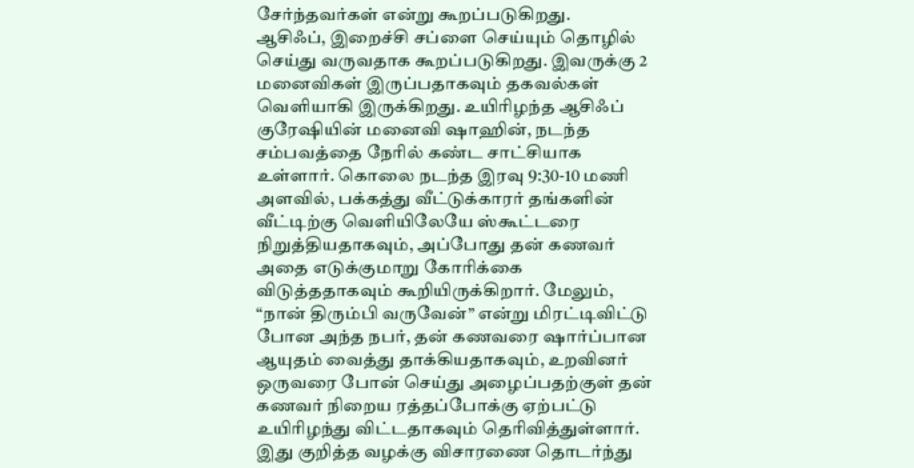சேர்ந்தவர்கள் என்று கூறப்படுகிறது.
ஆசிஃப், இறைச்சி சப்ளை செய்யும் தொழில் செய்து வருவதாக கூறப்படுகிறது. இவருக்கு 2 மனைவிகள் இருப்பதாகவும் தகவல்கள் வெளியாகி இருக்கிறது. உயிரிழந்த ஆசிஃப் குரேஷியின் மனைவி ஷாஹின், நடந்த சம்பவத்தை நேரில் கண்ட சாட்சியாக உள்ளார். கொலை நடந்த இரவு 9:30-10 மணி அளவில், பக்கத்து வீட்டுக்காரர் தங்களின் வீட்டிற்கு வெளியிலேயே ஸ்கூட்டரை நிறுத்தியதாகவும், அப்போது தன் கணவர் அதை எடுக்குமாறு கோரிக்கை விடுத்ததாகவும் கூறியிருக்கிறார். மேலும், “நான் திரும்பி வருவேன்” என்று மிரட்டிவிட்டு போன அந்த நபர், தன் கணவரை ஷார்ப்பான ஆயுதம் வைத்து தாக்கியதாகவும், உறவினர் ஒருவரை போன் செய்து அழைப்பதற்குள் தன் கணவர் நிறைய ரத்தப்போக்கு ஏற்பட்டு உயிரிழந்து விட்டதாகவும் தெரிவித்துள்ளார். இது குறித்த வழக்கு விசாரணை தொடர்ந்து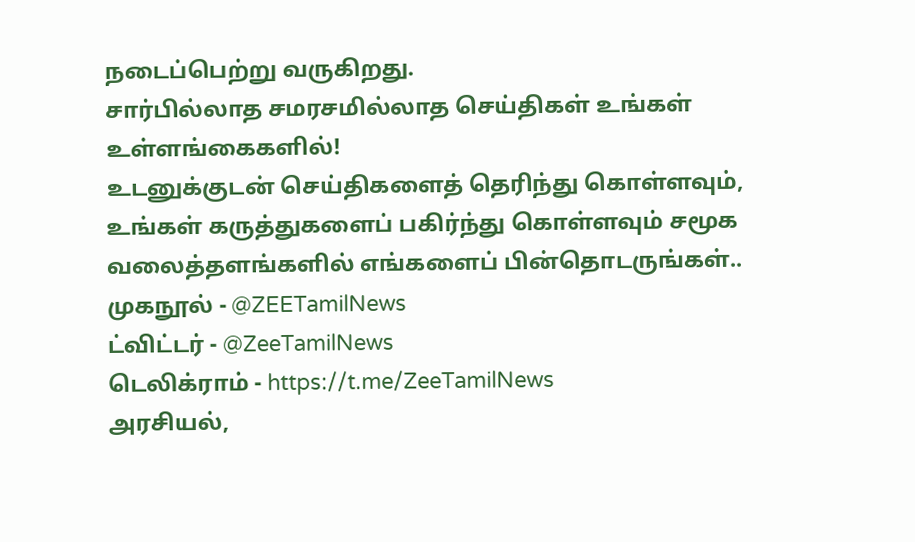நடைப்பெற்று வருகிறது.
சார்பில்லாத சமரசமில்லாத செய்திகள் உங்கள் உள்ளங்கைகளில்!
உடனுக்குடன் செய்திகளைத் தெரிந்து கொள்ளவும், உங்கள் கருத்துகளைப் பகிர்ந்து கொள்ளவும் சமூக வலைத்தளங்களில் எங்களைப் பின்தொடருங்கள்..
முகநூல் - @ZEETamilNews
ட்விட்டர் - @ZeeTamilNews
டெலிக்ராம் - https://t.me/ZeeTamilNews
அரசியல்,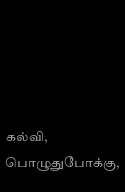கல்வி, பொழுதுபோக்கு,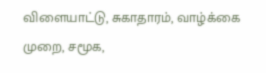விளையாட்டு, சுகாதாரம், வாழ்க்கை முறை, சமூக,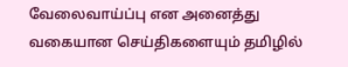வேலைவாய்ப்பு என அனைத்து வகையான செய்திகளையும் தமிழில்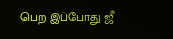பெற இப்போது ஜீ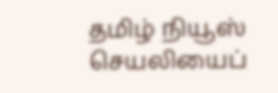தமிழ் நியூஸ் செயலியைப்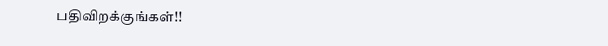பதிவிறக்குங்கள்!!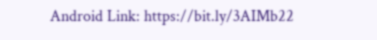Android Link: https://bit.ly/3AIMb22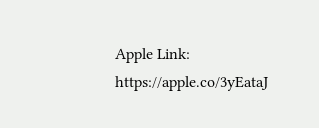Apple Link: https://apple.co/3yEataJ